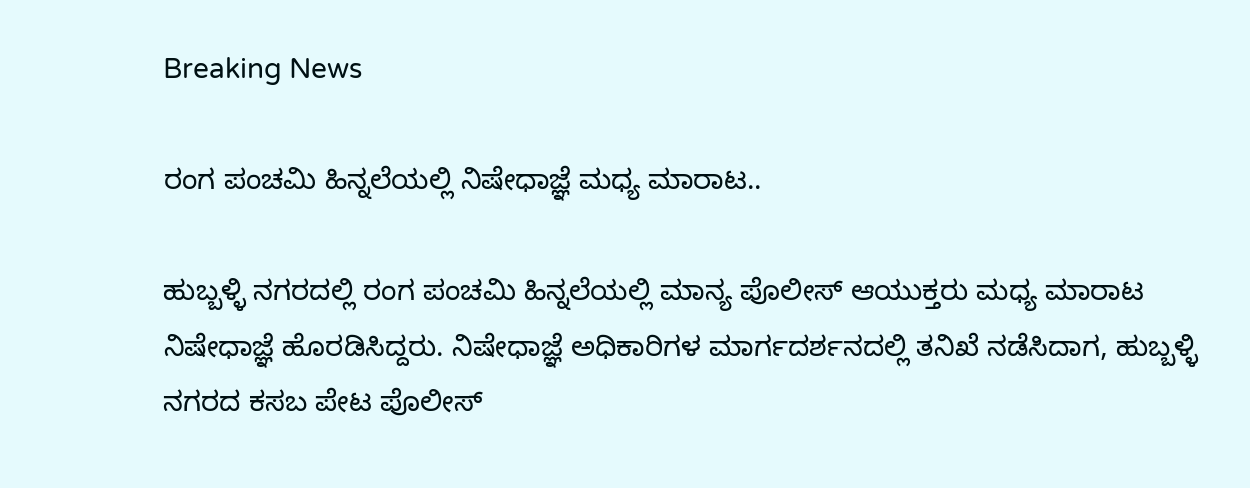Breaking News

ರಂಗ ಪಂಚಮಿ ಹಿನ್ನಲೆಯಲ್ಲಿ ನಿಷೇಧಾಜ್ಞೆ ಮಧ್ಯ ಮಾರಾಟ..

ಹುಬ್ಬಳ್ಳಿ ನಗರದಲ್ಲಿ ರಂಗ ಪಂಚಮಿ ಹಿನ್ನಲೆಯಲ್ಲಿ ಮಾನ್ಯ ಪೊಲೀಸ್ ಆಯುಕ್ತರು ಮಧ್ಯ ಮಾರಾಟ ನಿಷೇಧಾಜ್ಞೆ ಹೊರಡಿಸಿದ್ದರು. ನಿಷೇಧಾಜ್ಞೆ ಅಧಿಕಾರಿಗಳ ಮಾರ್ಗದರ್ಶನದಲ್ಲಿ ತನಿಖೆ ನಡೆಸಿದಾಗ, ಹುಬ್ಬಳ್ಳಿ ನಗರದ ಕಸಬ ಪೇಟ ಪೊಲೀಸ್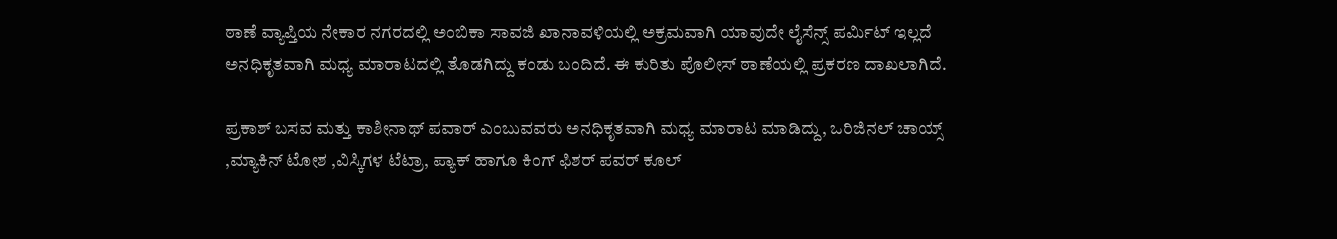ಠಾಣೆ ವ್ಯಾಪ್ತಿಯ ನೇಕಾರ ನಗರದಲ್ಲಿ ಅಂಬಿಕಾ ಸಾವಜಿ ಖಾನಾವಳಿಯಲ್ಲಿ ಅಕ್ರಮವಾಗಿ ಯಾವುದೇ ಲೈಸೆನ್ಸ್ ಪರ್ಮಿಟ್ ಇಲ್ಲದೆ ಅನಧಿಕೃತವಾಗಿ ಮಧ್ಯ ಮಾರಾಟದಲ್ಲಿ ತೊಡಗಿದ್ದು ಕಂಡು ಬಂದಿದೆ. ಈ ಕುರಿತು ಪೊಲೀಸ್ ಠಾಣೆಯಲ್ಲಿ ಪ್ರಕರಣ ದಾಖಲಾಗಿದೆ.

ಪ್ರಕಾಶ್ ಬಸವ ಮತ್ತು ಕಾಶೀನಾಥ್ ಪವಾರ್ ಎಂಬುವವರು ಅನಧಿಕೃತವಾಗಿ ಮಧ್ಯ ಮಾರಾಟ ಮಾಡಿದ್ದು, ಒರಿಜಿನಲ್ ಚಾಯ್ಸ್ ,ಮ್ಯಾಕಿನ್ ಟೋಶ ,ವಿಸ್ಕಿಗಳ ಟೆಟ್ರಾ, ಪ್ಯಾಕ್ ಹಾಗೂ ಕಿಂಗ್ ಫಿಶರ್ ಪವರ್ ಕೂಲ್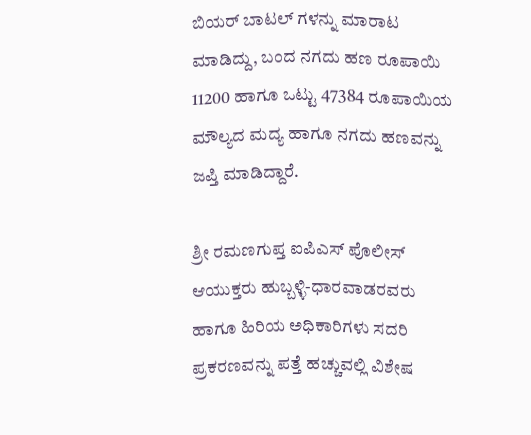ಬಿಯರ್ ಬಾಟಲ್ ಗಳನ್ನು ಮಾರಾಟ ಮಾಡಿದ್ದು, ಬಂದ ನಗದು ಹಣ ರೂಪಾಯಿ 11200 ಹಾಗೂ ಒಟ್ಟು 47384 ರೂಪಾಯಿಯ ಮೌಲ್ಯದ ಮದ್ಯ ಹಾಗೂ ನಗದು ಹಣವನ್ನು ಜಪ್ತಿ ಮಾಡಿದ್ದಾರೆ.

ಶ್ರೀ ರಮಣಗುಪ್ತ ಐಪಿಎಸ್ ಪೊಲೀಸ್ ಆಯುಕ್ತರು ಹುಬ್ಬಳ್ಳಿ-ಧಾರವಾಡರವರು ಹಾಗೂ ಹಿರಿಯ ಅಧಿಕಾರಿಗಳು ಸದರಿ ಪ್ರಕರಣವನ್ನು ಪತ್ತೆ ಹಚ್ಚುವಲ್ಲಿ ವಿಶೇಷ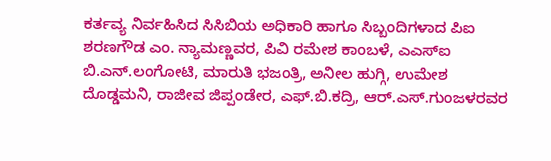ಕರ್ತವ್ಯ ನಿರ್ವಹಿಸಿದ ಸಿಸಿಬಿಯ ಅಧಿಕಾರಿ ಹಾಗೂ ಸಿಬ್ಬಂದಿಗಳಾದ ಪಿಐ ಶರಣಗೌಡ ಎಂ. ನ್ಯಾಮಣ್ಣವರ, ಪಿವಿ ರಮೇಶ ಕಾಂಬಳೆ, ಎಎಸ್ಐ ಬಿ.ಎನ್.ಲಂಗೋಟಿ, ಮಾರುತಿ ಭಜಂತ್ರಿ, ಅನೀಲ ಹುಗ್ಗಿ, ಉಮೇಶ ದೊಡ್ಡಮನಿ, ರಾಜೀವ ಜಿಪ್ಪಂಡೇರ, ಎಫ್.ಬಿ.ಕದ್ರಿ, ಆರ್.ಎಸ್.ಗುಂಜಳರವರ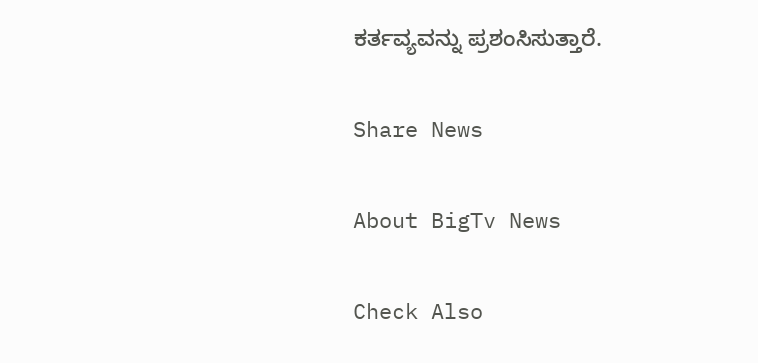ಕರ್ತವ್ಯವನ್ನು ಪ್ರಶಂಸಿಸುತ್ತಾರೆ.

Share News

About BigTv News

Check Also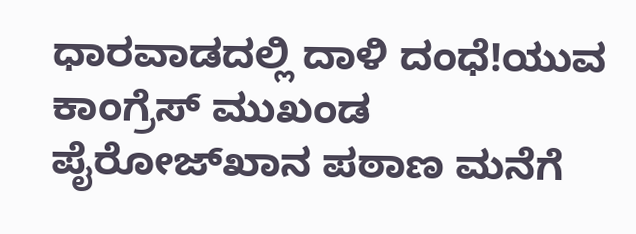ಧಾರವಾಡದಲ್ಲಿ ದಾಳಿ ದಂಧೆ!ಯುವ ಕಾಂಗ್ರೆಸ್ ಮುಖಂಡ ಪೈರೋಜ್‌ಖಾನ ಪಠಾಣ ಮನೆಗೆ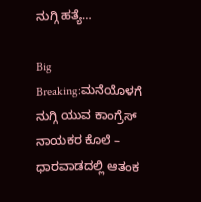ನುಗ್ಗಿ ಹತ್ಯೆ…

Big Breaking:ಮನೆಯೊಳಗೆ ನುಗ್ಗಿ ಯುವ ಕಾಂಗ್ರೆಸ್ ನಾಯಕರ ಕೊಲೆ – ಧಾರವಾಡದಲ್ಲಿ ಆತಂಕ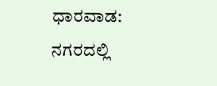ಧಾರವಾಡ: ನಗರದಲ್ಲಿ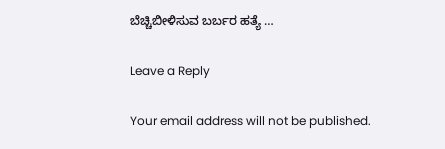ಬೆಚ್ಚಿಬೀಳಿಸುವ ಬರ್ಬರ ಹತ್ಯೆ …

Leave a Reply

Your email address will not be published.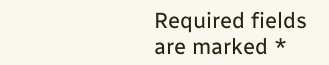Required fields are marked *